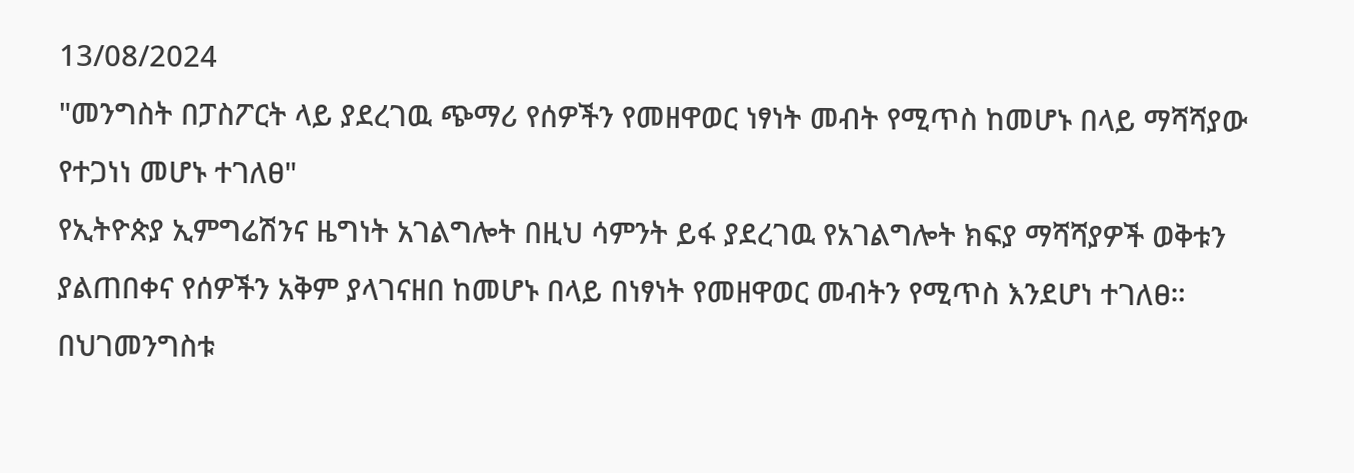13/08/2024
"መንግስት በፓስፖርት ላይ ያደረገዉ ጭማሪ የሰዎችን የመዘዋወር ነፃነት መብት የሚጥስ ከመሆኑ በላይ ማሻሻያው የተጋነነ መሆኑ ተገለፀ"
የኢትዮጵያ ኢምግሬሽንና ዜግነት አገልግሎት በዚህ ሳምንት ይፋ ያደረገዉ የአገልግሎት ክፍያ ማሻሻያዎች ወቅቱን ያልጠበቀና የሰዎችን አቅም ያላገናዘበ ከመሆኑ በላይ በነፃነት የመዘዋወር መብትን የሚጥስ እንደሆነ ተገለፀ።
በህገመንግስቱ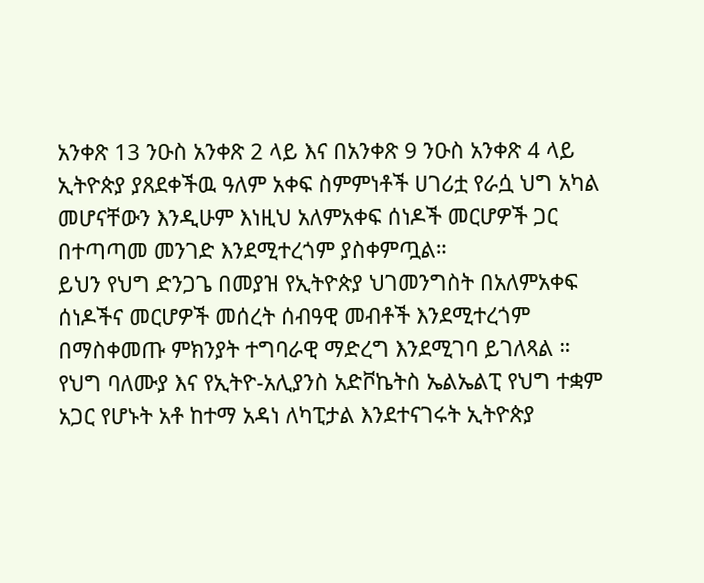አንቀጽ 13 ንዑስ አንቀጽ 2 ላይ እና በአንቀጽ 9 ንዑስ አንቀጽ 4 ላይ ኢትዮጵያ ያጸደቀችዉ ዓለም አቀፍ ስምምነቶች ሀገሪቷ የራሷ ህግ አካል መሆናቸውን እንዲሁም እነዚህ አለምአቀፍ ሰነዶች መርሆዎች ጋር በተጣጣመ መንገድ እንደሚተረጎም ያስቀምጧል።
ይህን የህግ ድንጋጌ በመያዝ የኢትዮጵያ ህገመንግስት በአለምአቀፍ ሰነዶችና መርሆዎች መሰረት ሰብዓዊ መብቶች እንደሚተረጎም በማስቀመጡ ምክንያት ተግባራዊ ማድረግ እንደሚገባ ይገለጻል ።
የህግ ባለሙያ እና የኢትዮ-አሊያንስ አድቮኬትስ ኤልኤልፒ የህግ ተቋም አጋር የሆኑት አቶ ከተማ አዳነ ለካፒታል እንደተናገሩት ኢትዮጵያ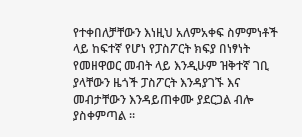የተቀበለቻቸውን እነዚህ አለምአቀፍ ስምምነቶች ላይ ከፍተኛ የሆነ የፓስፖርት ክፍያ በነፃነት የመዘዋወር መብት ላይ እንዲሁም ዝቅተኛ ገቢ ያላቸውን ዜጎች ፓስፖርት እንዳያገኙ እና መብታቸውን እንዳይጠቀሙ ያደርጋል ብሎ ያስቀምጣል ።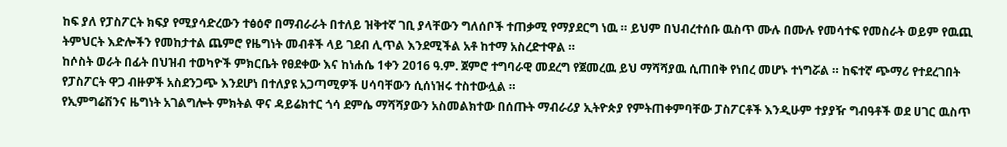ከፍ ያለ የፓስፖርት ክፍያ የሚያሳድረውን ተፅዕኖ በማብራራት በተለይ ዝቅተኛ ገቢ ያላቸውን ግለሰቦች ተጠቃሚ የማያደርግ ነዉ ። ይህም በህብረተሰቡ ዉስጥ ሙሉ በሙሉ የመሳተፍ የመስራት ወይም የዉጪ ትምህርት እድሎችን የመከታተል ጨምሮ የዜግነት መብቶች ላይ ገደብ ሊጥል እንደሚችል አቶ ከተማ አስረድተዋል ።
ከሶስት ወራት በፊት በህዝብ ተወካዮች ምክርቤት የፀደቀው እና ከነሐሴ 1ቀን 2016 ዓ.ም. ጀምሮ ተግባራዊ መደረግ የጀመረዉ ይህ ማሻሻያዉ ሲጠበቅ የነበረ መሆኑ ተነግሯል ። ከፍተኛ ጭማሪ የተደረገበት የፓስፖርት ዋጋ ብዙዎች አስደንጋጭ እንደሆነ በተለያዩ አጋጣሚዎች ሀሳባቸውን ሲሰነዝሩ ተስተውሏል ።
የኢምግሬሽንና ዜግነት አገልግሎት ምክትል ዋና ዳይሬክተር ጎሳ ደምሴ ማሻሻያውን አስመልክተው በሰጡት ማብራሪያ ኢትዮጵያ የምትጠቀምባቸው ፓስፖርቶች እንዲሁም ተያያዥ ግብዓቶች ወደ ሀገር ዉስጥ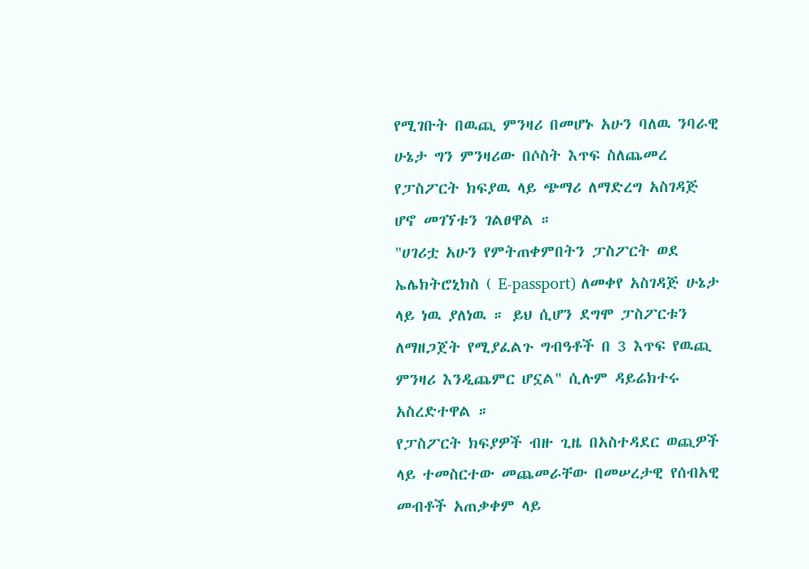የሚገቡት በዉጪ ምንዛሪ በመሆኑ አሁን ባለዉ ንባራዊ ሁኔታ ግን ምንዛሪው በሶስት እጥፍ ስለጨመረ የፓስፖርት ክፍያዉ ላይ ጭማሪ ለማድረግ አስገዳጅ ሆኖ መገኘቱን ገልፀዋል ።
"ሀገሪቷ አሁን የምትጠቀምበትን ፓስፖርት ወደ ኤሌክትሮኒክስ ( E-passport) ለመቀየ አስገዳጅ ሁኔታ ላይ ነዉ ያለነዉ ። ይህ ሲሆን ደግሞ ፓስፖርቱን ለማዘጋጀት የሚያፈልጉ ግብዓቶች በ 3 እጥፍ የዉጪ ምንዛሪ እንዲጨምር ሆኗል" ሲሉም ዳይሬክተሩ አስረድተዋል ።
የፓስፖርት ክፍያዎች ብዙ ጊዜ በአስተዳደር ወጪዎች ላይ ተመስርተው መጨመራቸው በመሠረታዊ የሰብአዊ መብቶች አጠቃቀም ላይ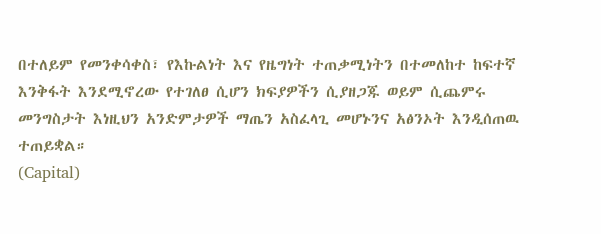በተለይም የመንቀሳቀስ፣ የእኩልነት እና የዜግነት ተጠቃሚነትን በተመለከተ ከፍተኛ እንቅፋት እንደሚኖረው የተገለፀ ሲሆን ክፍያዎችን ሲያዘጋጁ ወይም ሲጨምሩ መንግስታት እነዚህን አንድምታዎች ማጤን አስፈላጊ መሆኑንና አፅንኦት እንዲሰጠዉ ተጠይቋል።
(Capital)